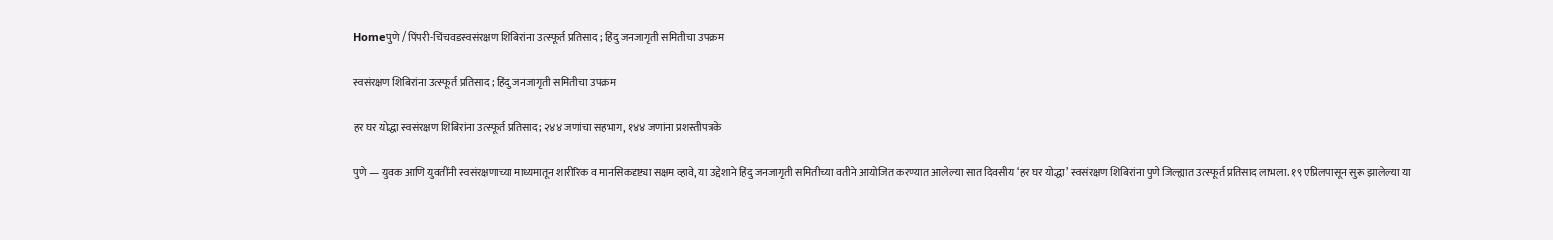Homeपुणे / पिंपरी-चिंचवडस्वसंरक्षण शिबिरांना उत्स्फूर्त प्रतिसाद ; हिंदु जनजागृती समितीचा उपक्रम

स्वसंरक्षण शिबिरांना उत्स्फूर्त प्रतिसाद ; हिंदु जनजागृती समितीचा उपक्रम

हर घर योद्धा स्वसंरक्षण शिबिरांना उत्स्फूर्त प्रतिसाद; २४४ जणांचा सहभाग, १४४ जणांना प्रशस्तीपत्रके

पुणे — युवक आणि युवतींनी स्वसंरक्षणाच्या माध्यमातून शारीरिक व मानसिकदृष्ट्या सक्षम व्हावे, या उद्देशाने हिंदु जनजागृती समितीच्या वतीने आयोजित करण्यात आलेल्या सात दिवसीय ‘हर घर योद्धा’ स्वसंरक्षण शिबिरांना पुणे जिल्ह्यात उत्स्फूर्त प्रतिसाद लाभला. १९ एप्रिलपासून सुरू झालेल्या या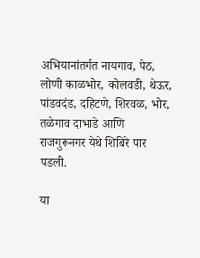अभियानांतर्गत नायगाव, पेठ, लोणी काळभोर, कोलवडी, थेऊर, पांडवदंड, दहिटणे, शिरवळ, भोर, तळेगाव दाभाडे आणि राजगुरूनगर येथे शिबिरे पार पडली.

या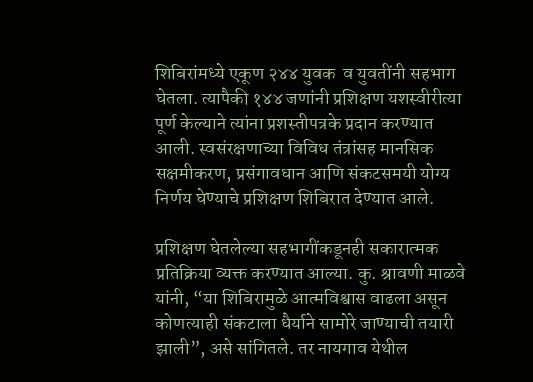शिबिरांमध्ये एकूण २४४ युवक  व युवतींनी सहभाग घेतला. त्यापैकी १४४ जणांनी प्रशिक्षण यशस्वीरीत्या पूर्ण केल्याने त्यांना प्रशस्तीपत्रके प्रदान करण्यात आली. स्वसंरक्षणाच्या विविध तंत्रांसह मानसिक सक्षमीकरण, प्रसंगावधान आणि संकटसमयी योग्य निर्णय घेण्याचे प्रशिक्षण शिबिरात देण्यात आले.

प्रशिक्षण घेतलेल्या सहभागींकडूनही सकारात्मक प्रतिक्रिया व्यक्त करण्यात आल्या. कु. श्रावणी माळवे यांनी, “या शिबिरामुळे आत्मविश्वास वाढला असून कोणत्याही संकटाला धैर्याने सामोरे जाण्याची तयारी झाली”, असे सांगितले. तर नायगाव येथील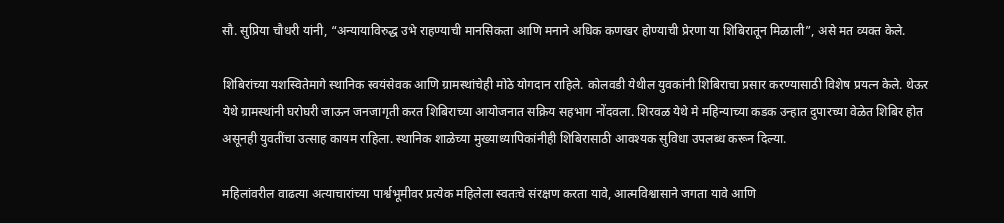सौ. सुप्रिया चौधरी यांनी, “अन्यायाविरुद्ध उभे राहण्याची मानसिकता आणि मनाने अधिक कणखर होण्याची प्रेरणा या शिबिरातून मिळाली”, असे मत व्यक्त केले.

शिबिरांच्या यशस्वितेमागे स्थानिक स्वयंसेवक आणि ग्रामस्थांचेही मोठे योगदान राहिले. कोलवडी येथील युवकांनी शिबिराचा प्रसार करण्यासाठी विशेष प्रयत्न केले. थेऊर येथे ग्रामस्थांनी घरोघरी जाऊन जनजागृती करत शिबिराच्या आयोजनात सक्रिय सहभाग नोंदवला. शिरवळ येथे मे महिन्याच्या कडक उन्हात दुपारच्या वेळेत शिबिर होत असूनही युवतींचा उत्साह कायम राहिला. स्थानिक शाळेच्या मुख्याध्यापिकांनीही शिबिरासाठी आवश्यक सुविधा उपलब्ध करून दिल्या.

महिलांवरील वाढत्या अत्याचारांच्या पार्श्वभूमीवर प्रत्येक महिलेला स्वतःचे संरक्षण करता यावे, आत्मविश्वासाने जगता यावे आणि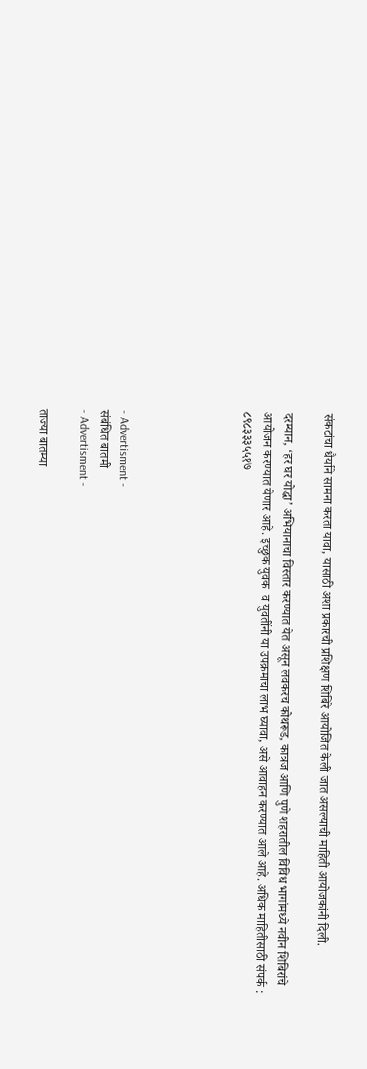संकटांचा धैर्याने सामना करता यावा, यासाठी अशा प्रकारची प्रशिक्षण शिबिरे आयोजित केली जात असल्याची माहिती आयोजकांनी दिली.

दरम्यान, ‘हर घर योद्धा’ अभियानाचा विस्तार करण्यात येत असून लवकरच कोथरूड, कात्रज आणि पुणे शहरातील विविध भागांमध्ये नवीन शिबिरांचे आयोजन करण्यात येणार आहे. इच्छुक युवक  व युवतींनी या उपक्रमाचा लाभ घ्यावा, असे आवाहन करण्यात आले आहे. अधिक माहितीसाठी संपर्क : ८९८३३३५५१७





- Advertisment -
संबंधित बातमी
- Advertisment -

ताज्या बातम्या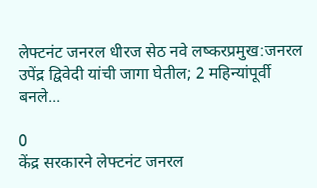लेफ्टनंट जनरल धीरज सेठ नवे लष्करप्रमुख:जनरल उपेंद्र द्विवेदी यांची जागा घेतील; 2 महिन्यांपूर्वी बनले...

0
केंद्र सरकारने लेफ्टनंट जनरल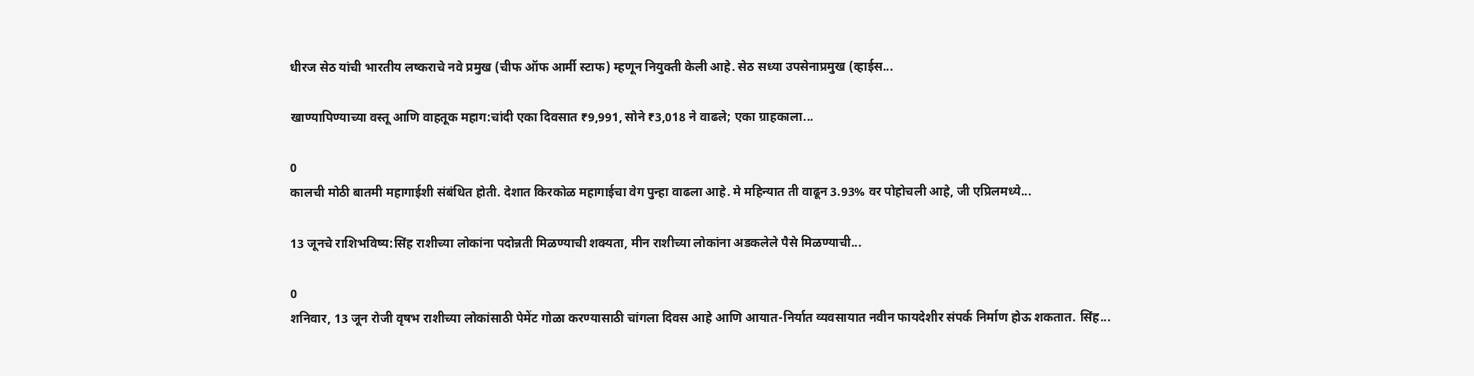धीरज सेठ यांची भारतीय लष्कराचे नवे प्रमुख (चीफ ऑफ आर्मी स्टाफ) म्हणून नियुक्ती केली आहे. सेठ सध्या उपसेनाप्रमुख (व्हाईस...

खाण्यापिण्याच्या वस्तू आणि वाहतूक महाग:चांदी एका दिवसात ₹9,991, सोने ₹3,018 ने वाढले; एका ग्राहकाला...

0
कालची मोठी बातमी महागाईशी संबंधित होती. देशात किरकोळ महागाईचा वेग पुन्हा वाढला आहे. मे महिन्यात ती वाढून 3.93% वर पोहोचली आहे, जी एप्रिलमध्ये...

13 जूनचे राशिभविष्य:सिंह राशीच्या लोकांना पदोन्नती मिळण्याची शक्यता, मीन राशीच्या लोकांना अडकलेले पैसे मिळण्याची...

0
शनिवार, 13 जून रोजी वृषभ राशीच्या लोकांसाठी पेमेंट गोळा करण्यासाठी चांगला दिवस आहे आणि आयात-निर्यात व्यवसायात नवीन फायदेशीर संपर्क निर्माण होऊ शकतात. सिंह...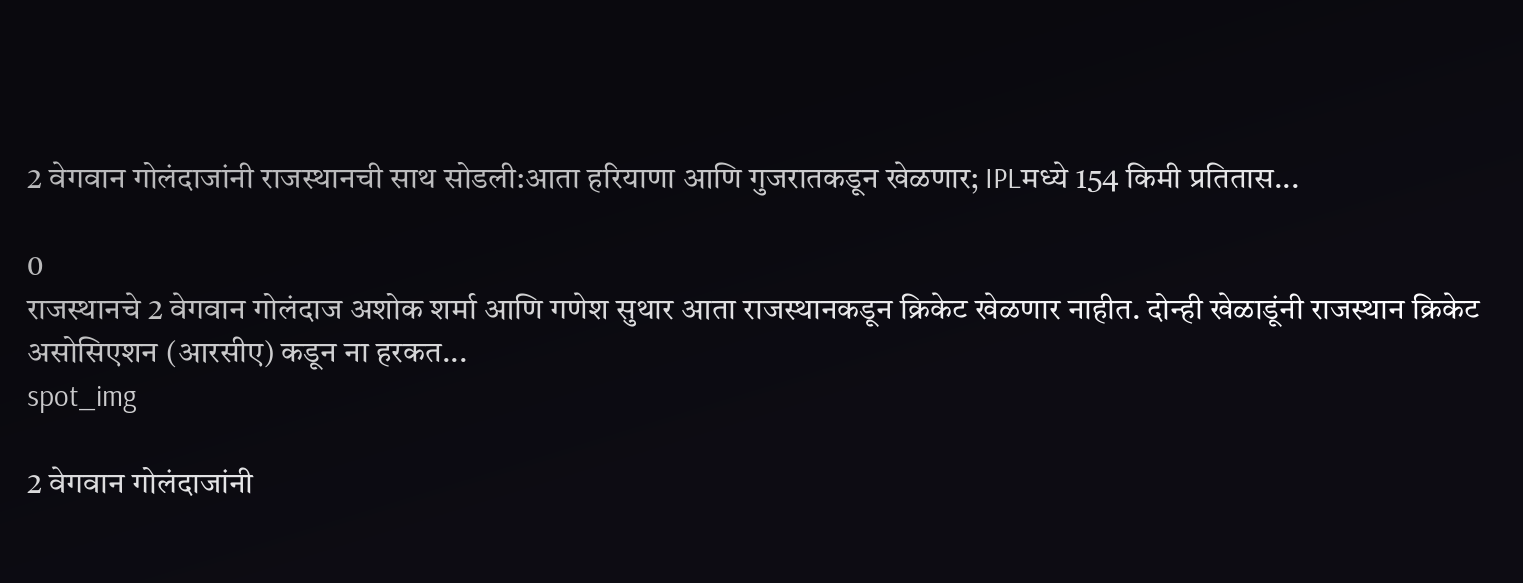2 वेगवान गोलंदाजांनी राजस्थानची साथ सोडली:आता हरियाणा आणि गुजरातकडून खेळणार; IPLमध्ये 154 किमी प्रतितास...

0
राजस्थानचे 2 वेगवान गोलंदाज अशोक शर्मा आणि गणेश सुथार आता राजस्थानकडून क्रिकेट खेळणार नाहीत. दोन्ही खेळाडूंनी राजस्थान क्रिकेट असोसिएशन (आरसीए) कडून ना हरकत...
spot_img

2 वेगवान गोलंदाजांनी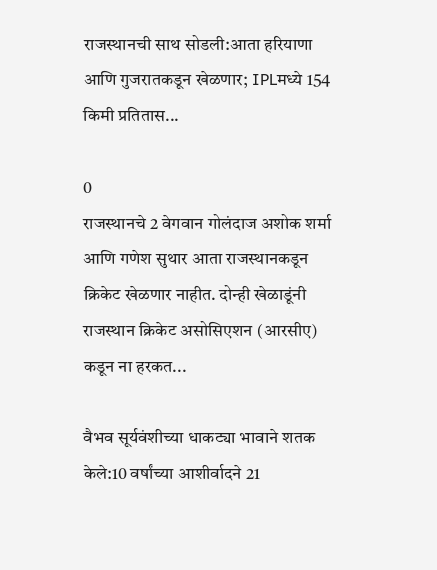राजस्थानची साथ सोडली:आता हरियाणा आणि गुजरातकडून खेळणार; IPLमध्ये 154 किमी प्रतितास...

0
राजस्थानचे 2 वेगवान गोलंदाज अशोक शर्मा आणि गणेश सुथार आता राजस्थानकडून क्रिकेट खेळणार नाहीत. दोन्ही खेळाडूंनी राजस्थान क्रिकेट असोसिएशन (आरसीए) कडून ना हरकत...

वैभव सूर्यवंशीच्या धाकट्या भावाने शतक केले:10 वर्षांच्या आशीर्वादने 21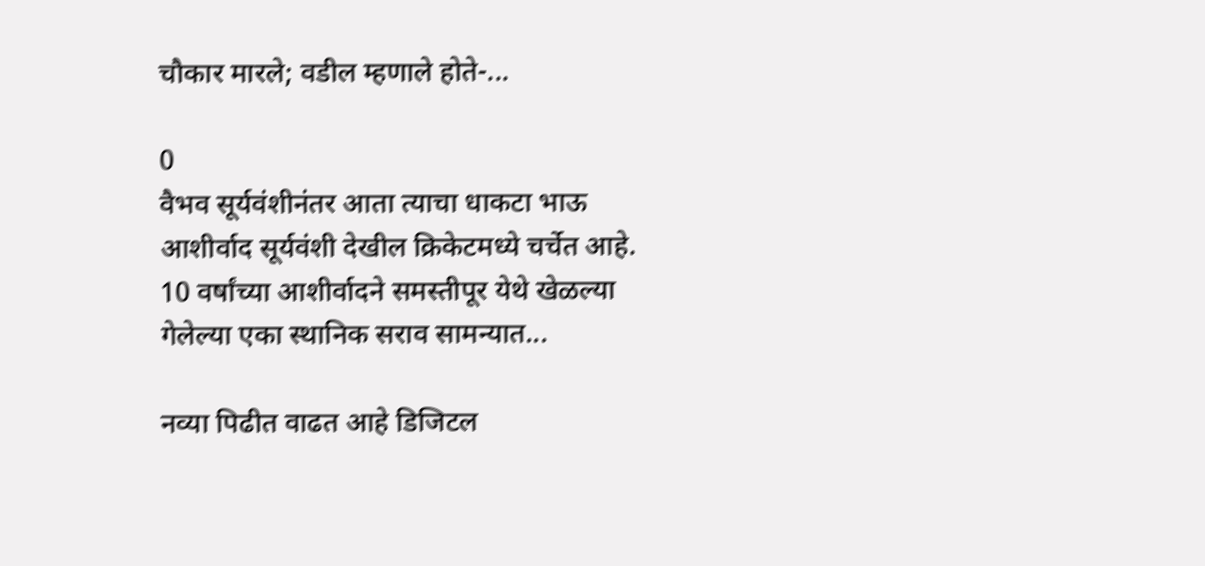चौकार मारले; वडील म्हणाले होते-...

0
वैभव सूर्यवंशीनंतर आता त्याचा धाकटा भाऊ आशीर्वाद सूर्यवंशी देखील क्रिकेटमध्ये चर्चेत आहे. 10 वर्षांच्या आशीर्वादने समस्तीपूर येथे खेळल्या गेलेल्या एका स्थानिक सराव सामन्यात...

नव्या पिढीत वाढत आहे डिजिटल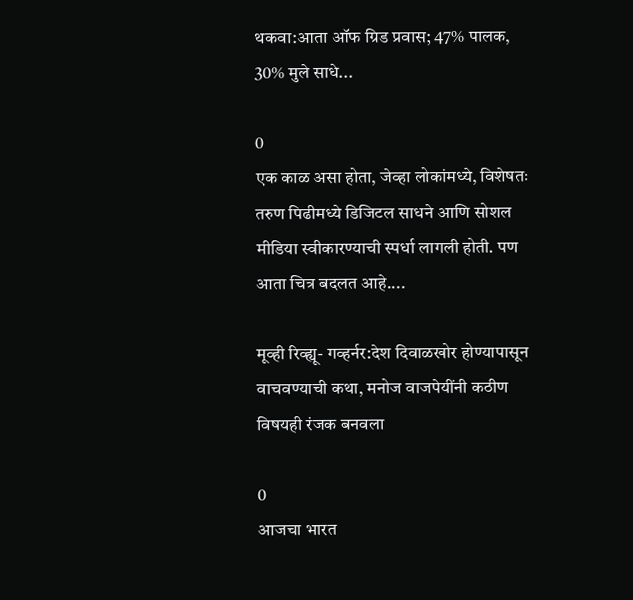थकवा:आता ऑफ ग्रिड प्रवास; 47% पालक, 30% मुले साधे...

0
एक काळ असा होता, जेव्हा लोकांमध्ये, विशेषतः तरुण पिढीमध्ये डिजिटल साधने आणि सोशल मीडिया स्वीकारण्याची स्पर्धा लागली होती. पण आता चित्र बदलत आहे....

मूव्ही रिव्ह्यू- गव्हर्नर:देश दिवाळखोर होण्यापासून वाचवण्याची कथा, मनोज वाजपेयींनी कठीण विषयही रंजक बनवला

0
आजचा भारत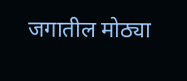जगातील मोठ्या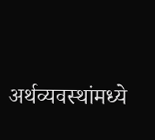अर्थव्यवस्थांमध्ये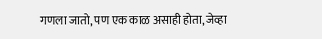गणला जातो, पण एक काळ असाही होता, जेव्हा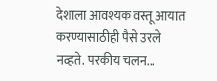देशाला आवश्यक वस्तू आयात करण्यासाठीही पैसे उरले नव्हते. परकीय चलन...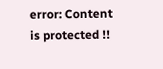error: Content is protected !!